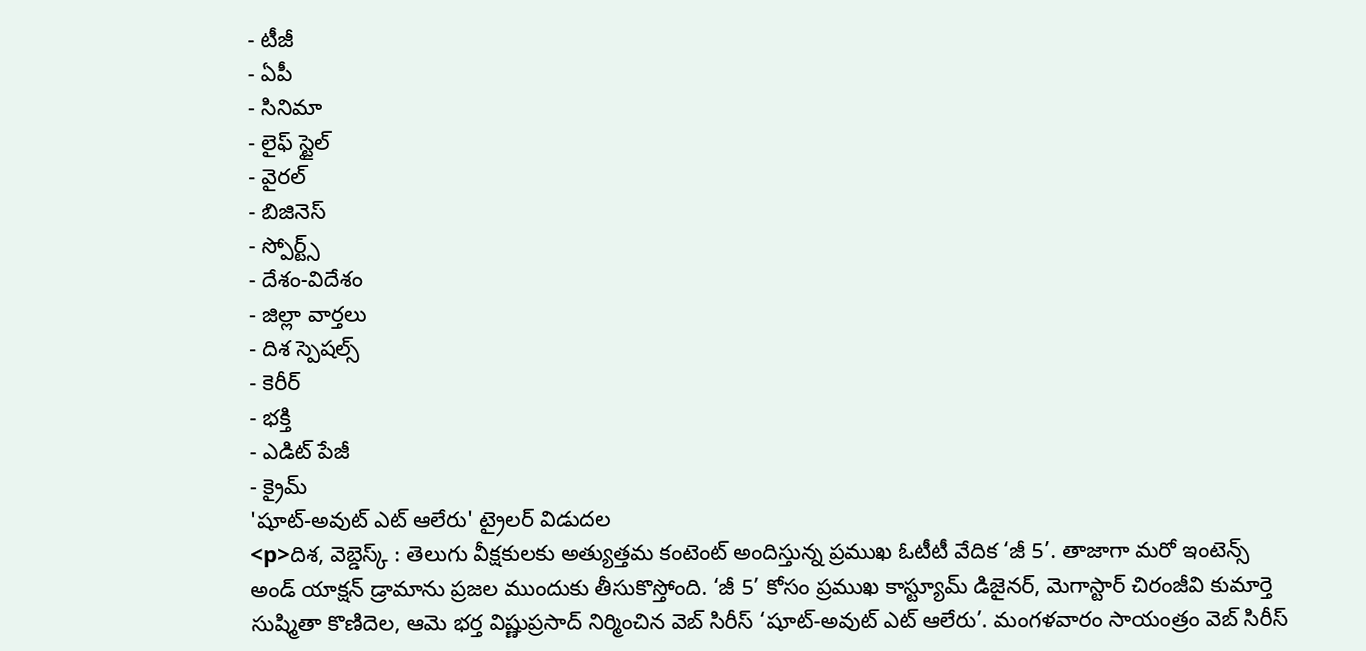- టీజీ
- ఏపీ
- సినిమా
- లైఫ్ స్టైల్
- వైరల్
- బిజినెస్
- స్పోర్ట్స్
- దేశం-విదేశం
- జిల్లా వార్తలు
- దిశ స్పెషల్స్
- కెరీర్
- భక్తి
- ఎడిట్ పేజీ
- క్రైమ్
'షూట్-అవుట్ ఎట్ ఆలేరు' ట్రైలర్ విడుదల
<p>దిశ, వెబ్డెస్క్ : తెలుగు వీక్షకులకు అత్యుత్తమ కంటెంట్ అందిస్తున్న ప్రముఖ ఓటీటీ వేదిక ‘జీ 5’. తాజాగా మరో ఇంటెన్స్ అండ్ యాక్షన్ డ్రామాను ప్రజల ముందుకు తీసుకొస్తోంది. ‘జీ 5’ కోసం ప్రముఖ కాస్ట్యూమ్ డిజైనర్, మెగాస్టార్ చిరంజీవి కుమార్తె సుష్మితా కొణిదెల, ఆమె భర్త విష్ణుప్రసాద్ నిర్మించిన వెబ్ సిరీస్ ‘షూట్-అవుట్ ఎట్ ఆలేరు’. మంగళవారం సాయంత్రం వెబ్ సిరీస్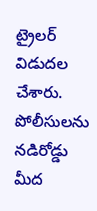ట్రైలర్ విడుదల చేశారు. పోలీసులను నడిరోడ్డు మీద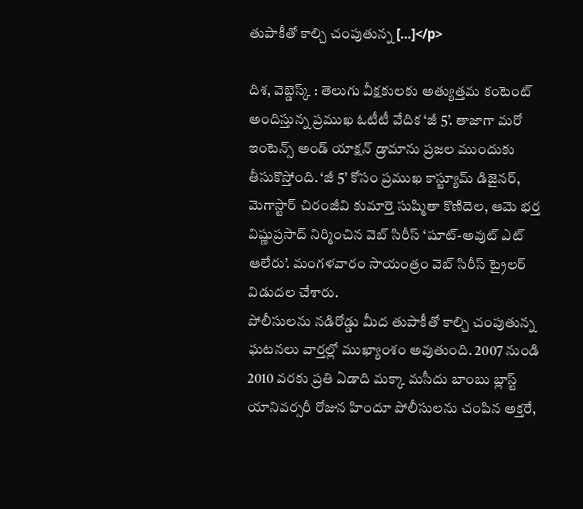తుపాకీతో కాల్చి చంపుతున్న […]</p>

దిశ, వెబ్డెస్క్ : తెలుగు వీక్షకులకు అత్యుత్తమ కంటెంట్ అందిస్తున్న ప్రముఖ ఓటీటీ వేదిక ‘జీ 5’. తాజాగా మరో ఇంటెన్స్ అండ్ యాక్షన్ డ్రామాను ప్రజల ముందుకు తీసుకొస్తోంది. ‘జీ 5’ కోసం ప్రముఖ కాస్ట్యూమ్ డిజైనర్, మెగాస్టార్ చిరంజీవి కుమార్తె సుష్మితా కొణిదెల, ఆమె భర్త విష్ణుప్రసాద్ నిర్మించిన వెబ్ సిరీస్ ‘షూట్-అవుట్ ఎట్ ఆలేరు’. మంగళవారం సాయంత్రం వెబ్ సిరీస్ ట్రైలర్ విడుదల చేశారు.
పోలీసులను నడిరోడ్డు మీద తుపాకీతో కాల్చి చంపుతున్న ఘటనలు వార్తల్లో ముఖ్యాంశం అవుతుంది. 2007 నుండి 2010 వరకు ప్రతి ఏడాది మక్కా మసీదు బాంబు బ్లాస్ట్ యానివర్సరీ రోజున హిందూ పోలీసులను చంపిన అక్తరే,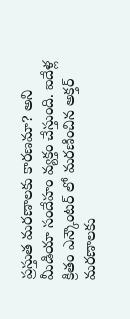ప్రస్తుత మరణాలకు కారణమా? అని మీడియా సందేహం వ్యక్తం చేస్తుంది. ఐదేళ్ల క్రితం ఎన్కౌంటర్ లో మరణించిన అక్తర్ మరణాలకు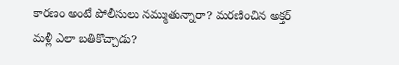కారణం అంటే పోలీసులు నమ్ముతున్నారా? మరణించిన అక్తర్ మళ్లీ ఎలా బతికొచ్చాడు?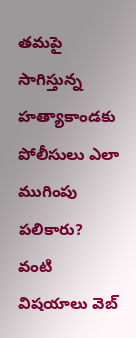తమపై సాగిస్తున్న హత్యాకాండకు పోలీసులు ఎలా ముగింపు పలికారు? వంటి విషయాలు వెబ్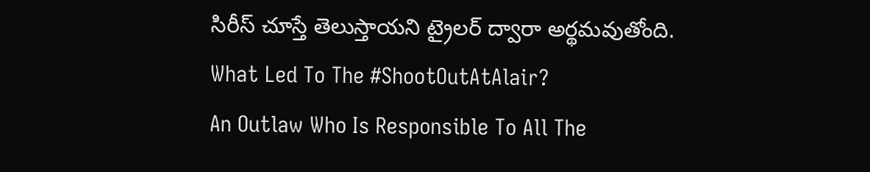సిరీస్ చూస్తే తెలుస్తాయని ట్రైలర్ ద్వారా అర్థమవుతోంది.
What Led To The #ShootOutAtAlair?
An Outlaw Who Is Responsible To All The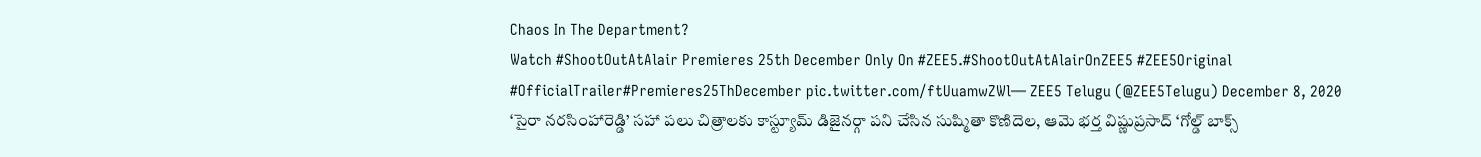Chaos In The Department?
Watch #ShootOutAtAlair Premieres 25th December Only On #ZEE5.#ShootOutAtAlairOnZEE5 #ZEE5Original #OfficialTrailer#Premieres25ThDecember pic.twitter.com/ftUuamwZWl— ZEE5 Telugu (@ZEE5Telugu) December 8, 2020
‘సైరా నరసింహారెడ్డి’ సహా పలు చిత్రాలకు కాస్ట్యూమ్ డిజైనర్గా పని చేసిన సుష్మితా కొణిదెల, ఆమె భర్త విష్ణుప్రసాద్ ‘గోల్డ్ బాక్స్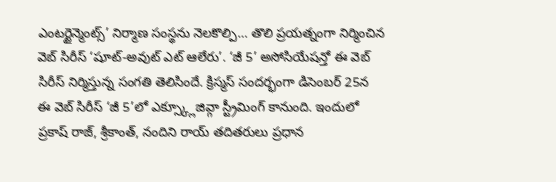ఎంటర్టైన్మెంట్స్’ నిర్మాణ సంస్థను నెలకొల్పి… తొలి ప్రయత్నంగా నిర్మించిన వెబ్ సిరీస్ ‘షూట్-అవుట్ ఎట్ ఆలేరు’. ‘జీ 5’ అసోసియేషన్తో ఈ వెబ్ సిరీస్ నిర్మిస్తున్న సంగతి తెలిసిందే. క్రిస్మస్ సందర్భంగా డిసెంబర్ 25న ఈ వెబ్ సిరీస్ ‘జీ 5’లో ఎక్స్క్లూజివ్గా స్ట్రీమింగ్ కానుంది. ఇందులో ప్రకాష్ రాజ్, శ్రీకాంత్, నందిని రాయ్ తదితరులు ప్రధాన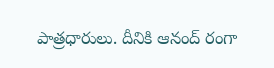పాత్రధారులు. దీనికి ఆనంద్ రంగా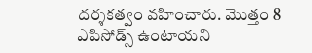దర్శకత్వం వహించారు. మొత్తం 8 ఎపిసోడ్స్ ఉంటాయని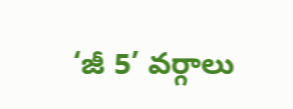‘జీ 5’ వర్గాలు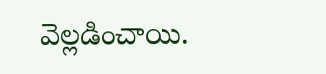వెల్లడించాయి.